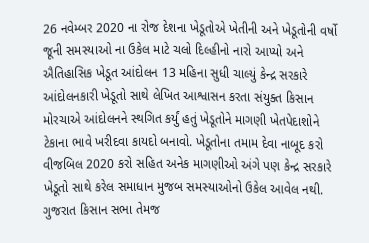26 નવેમ્બર 2020 ના રોજ દેશના ખેડૂતોએ ખેતીની અને ખેડૂતોની વર્ષો જૂની સમસ્યાઓ ના ઉકેલ માટે ચલો દિલ્હીનો નારો આપ્યો અને ઐતિહાસિક ખેડૂત આંદોલન 13 મહિના સુધી ચાલ્યું કેન્દ્ર સરકારે આંદોલનકારી ખેડૂતો સાથે લેખિત આશ્વાસન કરતા સંયુક્ત કિસાન મોરચાએ આંદોલનને સ્થગિત કર્યું હતું ખેડૂતોને માગણી ખેતપેદાશોને ટેકાના ભાવે ખરીદવા કાયદો બનાવો. ખેડૂતોના તમામ દેવા નાબૂદ કરો વીજબિલ 2020 કરો સહિત અનેક માગણીઓ અંગે પણ કેન્દ્ર સરકારે ખેડૂતો સાથે કરેલ સમાધાન મુજબ સમસ્યાઓનો ઉકેલ આવેલ નથી.
ગુજરાત કિસાન સભા તેમજ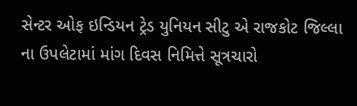સેન્ટર ઓફ ઇન્ડિયન ટ્રેડ યુનિયન સીટુ એ રાજકોટ જિલ્લા ના ઉપલેટામાં માંગ દિવસ નિમિત્તે સૂત્રચારો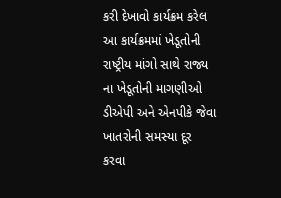કરી દેખાવો કાર્યક્રમ કરેલ આ કાર્યક્રમમાં ખેડૂતોની રાષ્ટ્રીય માંગો સાથે રાજ્ય ના ખેડૂતોની માગણીઓ ડીએપી અને એનપીકે જેવા ખાતરોની સમસ્યા દૂર કરવા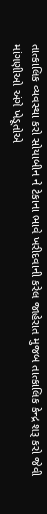તાત્કાલિક વ્યવસ્થા કરો સોયાબીન ને ટેકાના ભાવે ખરીદવાની કરેલ જાહેરાત મુજબ તાત્કાલિક કેન્દ્ર શરૂ કરો જેવી માંગણીઓ અંગે ખેડૂતોએ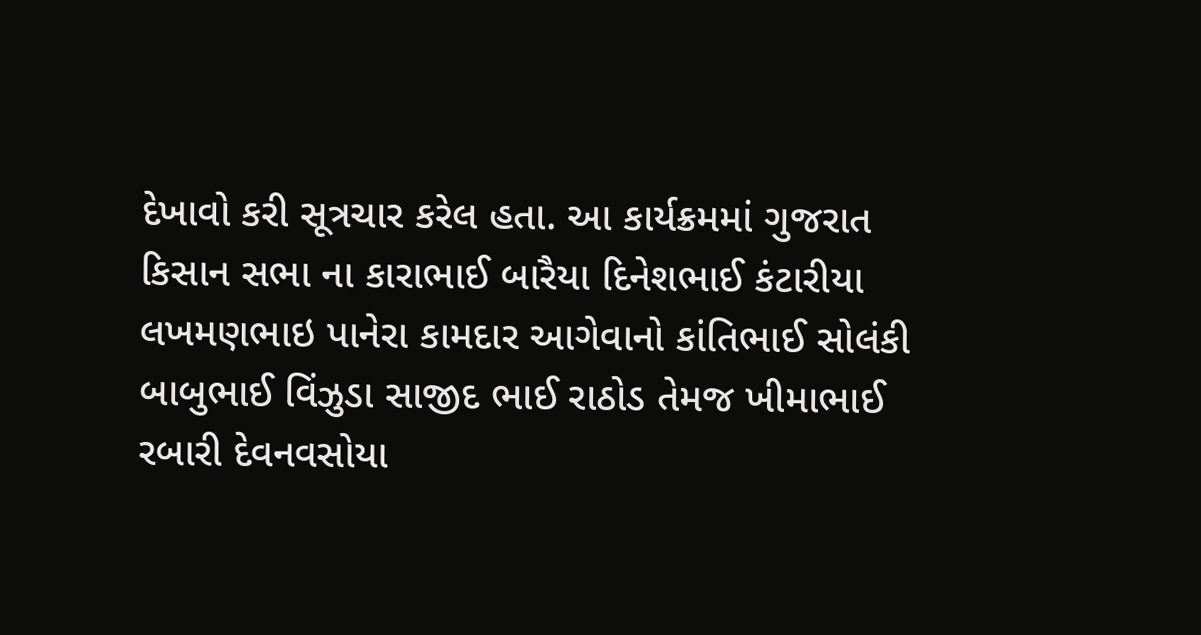દેખાવો કરી સૂત્રચાર કરેલ હતા. આ કાર્યક્રમમાં ગુજરાત કિસાન સભા ના કારાભાઈ બારૈયા દિનેશભાઈ કંટારીયા લખમણભાઇ પાનેરા કામદાર આગેવાનો કાંતિભાઈ સોલંકી બાબુભાઈ વિંઝુડા સાજીદ ભાઈ રાઠોડ તેમજ ખીમાભાઈ રબારી દેવનવસોયા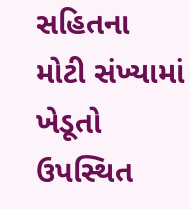સહિતના મોટી સંખ્યામાં ખેડૂતો ઉપસ્થિત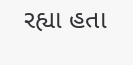રહ્યા હતા